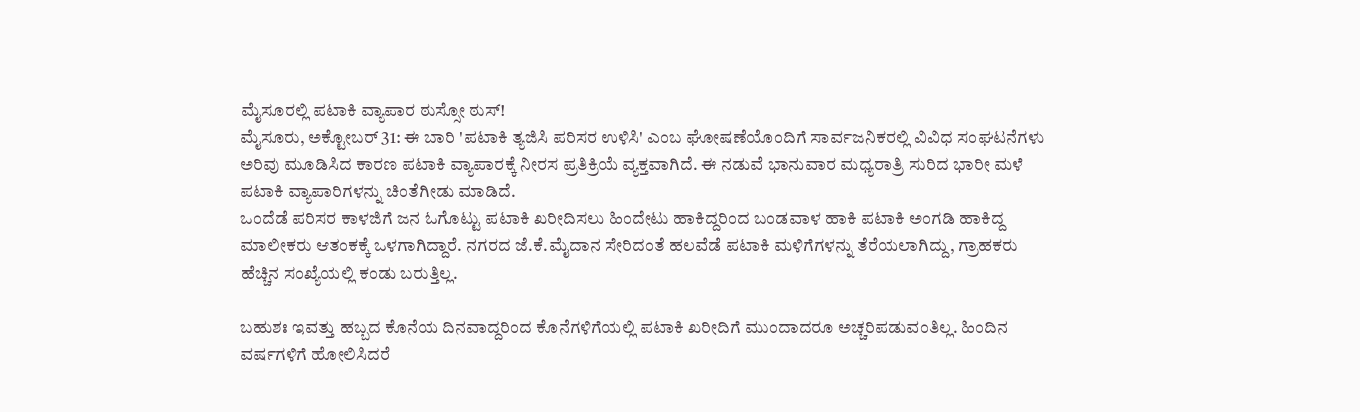ಮೈಸೂರಲ್ಲಿ ಪಟಾಕಿ ವ್ಯಾಪಾರ ಠುಸ್ಸೋ ಠುಸ್!
ಮೈಸೂರು, ಅಕ್ಟೋಬರ್ 31: ಈ ಬಾರಿ 'ಪಟಾಕಿ ತ್ಯಜಿಸಿ ಪರಿಸರ ಉಳಿಸಿ' ಎಂಬ ಘೋಷಣೆಯೊಂದಿಗೆ ಸಾರ್ವಜನಿಕರಲ್ಲಿ ವಿವಿಧ ಸಂಘಟನೆಗಳು ಅರಿವು ಮೂಡಿಸಿದ ಕಾರಣ ಪಟಾಕಿ ವ್ಯಾಪಾರಕ್ಕೆ ನೀರಸ ಪ್ರತಿಕ್ರಿಯೆ ವ್ಯಕ್ತವಾಗಿದೆ. ಈ ನಡುವೆ ಭಾನುವಾರ ಮಧ್ಯರಾತ್ರಿ ಸುರಿದ ಭಾರೀ ಮಳೆ ಪಟಾಕಿ ವ್ಯಾಪಾರಿಗಳನ್ನು ಚಿಂತೆಗೀಡು ಮಾಡಿದೆ.
ಒಂದೆಡೆ ಪರಿಸರ ಕಾಳಜಿಗೆ ಜನ ಓಗೊಟ್ಟು ಪಟಾಕಿ ಖರೀದಿಸಲು ಹಿಂದೇಟು ಹಾಕಿದ್ದರಿಂದ ಬಂಡವಾಳ ಹಾಕಿ ಪಟಾಕಿ ಅಂಗಡಿ ಹಾಕಿದ್ದ ಮಾಲೀಕರು ಆತಂಕಕ್ಕೆ ಒಳಗಾಗಿದ್ದಾರೆ. ನಗರದ ಜೆ.ಕೆ.ಮೈದಾನ ಸೇರಿದಂತೆ ಹಲವೆಡೆ ಪಟಾಕಿ ಮಳಿಗೆಗಳನ್ನು ತೆರೆಯಲಾಗಿದ್ದು, ಗ್ರಾಹಕರು ಹೆಚ್ಚಿನ ಸಂಖ್ಯೆಯಲ್ಲಿ ಕಂಡು ಬರುತ್ತಿಲ್ಲ.

ಬಹುಶಃ ಇವತ್ತು ಹಬ್ಬದ ಕೊನೆಯ ದಿನವಾದ್ದರಿಂದ ಕೊನೆಗಳಿಗೆಯಲ್ಲಿ ಪಟಾಕಿ ಖರೀದಿಗೆ ಮುಂದಾದರೂ ಅಚ್ಚರಿಪಡುವಂತಿಲ್ಲ. ಹಿಂದಿನ ವರ್ಷಗಳಿಗೆ ಹೋಲಿಸಿದರೆ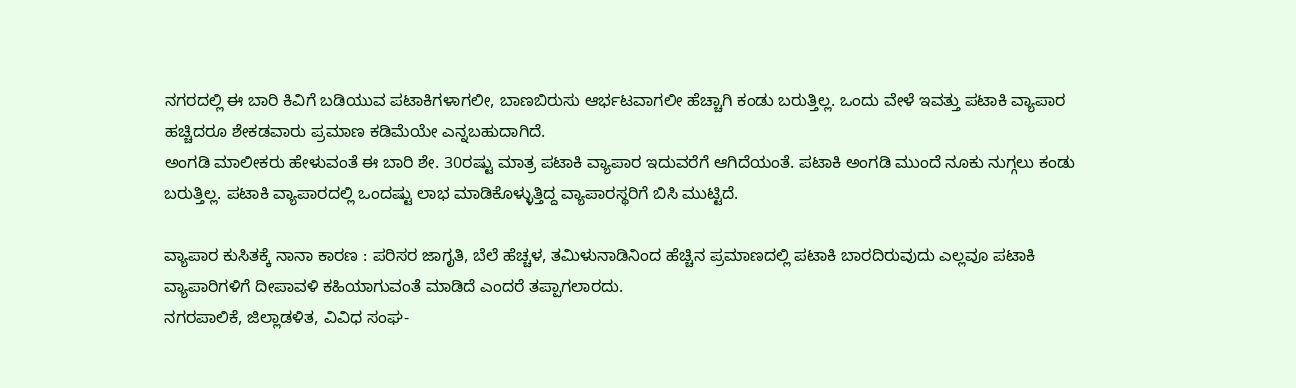ನಗರದಲ್ಲಿ ಈ ಬಾರಿ ಕಿವಿಗೆ ಬಡಿಯುವ ಪಟಾಕಿಗಳಾಗಲೀ, ಬಾಣಬಿರುಸು ಆರ್ಭಟವಾಗಲೀ ಹೆಚ್ಚಾಗಿ ಕಂಡು ಬರುತ್ತಿಲ್ಲ. ಒಂದು ವೇಳೆ ಇವತ್ತು ಪಟಾಕಿ ವ್ಯಾಪಾರ ಹಚ್ಚಿದರೂ ಶೇಕಡವಾರು ಪ್ರಮಾಣ ಕಡಿಮೆಯೇ ಎನ್ನಬಹುದಾಗಿದೆ.
ಅಂಗಡಿ ಮಾಲೀಕರು ಹೇಳುವಂತೆ ಈ ಬಾರಿ ಶೇ. 30ರಷ್ಟು ಮಾತ್ರ ಪಟಾಕಿ ವ್ಯಾಪಾರ ಇದುವರೆಗೆ ಆಗಿದೆಯಂತೆ. ಪಟಾಕಿ ಅಂಗಡಿ ಮುಂದೆ ನೂಕು ನುಗ್ಗಲು ಕಂಡು ಬರುತ್ತಿಲ್ಲ. ಪಟಾಕಿ ವ್ಯಾಪಾರದಲ್ಲಿ ಒಂದಷ್ಟು ಲಾಭ ಮಾಡಿಕೊಳ್ಳುತ್ತಿದ್ದ ವ್ಯಾಪಾರಸ್ಥರಿಗೆ ಬಿಸಿ ಮುಟ್ಟಿದೆ.

ವ್ಯಾಪಾರ ಕುಸಿತಕ್ಕೆ ನಾನಾ ಕಾರಣ : ಪರಿಸರ ಜಾಗೃತಿ, ಬೆಲೆ ಹೆಚ್ಚಳ, ತಮಿಳುನಾಡಿನಿಂದ ಹೆಚ್ಚಿನ ಪ್ರಮಾಣದಲ್ಲಿ ಪಟಾಕಿ ಬಾರದಿರುವುದು ಎಲ್ಲವೂ ಪಟಾಕಿ ವ್ಯಾಪಾರಿಗಳಿಗೆ ದೀಪಾವಳಿ ಕಹಿಯಾಗುವಂತೆ ಮಾಡಿದೆ ಎಂದರೆ ತಪ್ಪಾಗಲಾರದು.
ನಗರಪಾಲಿಕೆ, ಜಿಲ್ಲಾಡಳಿತ, ವಿವಿಧ ಸಂಘ-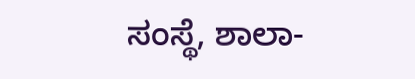ಸಂಸ್ಥೆ, ಶಾಲಾ-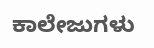ಕಾಲೇಜುಗಳು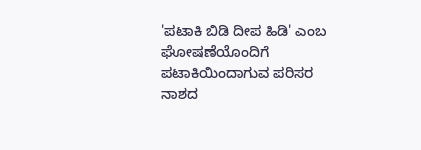'ಪಟಾಕಿ ಬಿಡಿ ದೀಪ ಹಿಡಿ' ಎಂಬ ಘೋಷಣೆಯೊಂದಿಗೆ ಪಟಾಕಿಯಿಂದಾಗುವ ಪರಿಸರ ನಾಶದ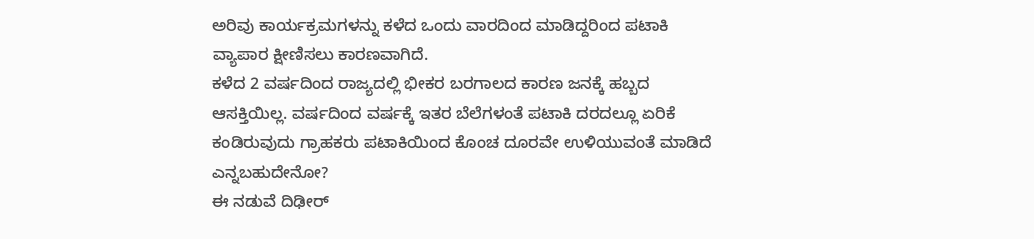ಅರಿವು ಕಾರ್ಯಕ್ರಮಗಳನ್ನು ಕಳೆದ ಒಂದು ವಾರದಿಂದ ಮಾಡಿದ್ದರಿಂದ ಪಟಾಕಿ ವ್ಯಾಪಾರ ಕ್ಷೀಣಿಸಲು ಕಾರಣವಾಗಿದೆ.
ಕಳೆದ 2 ವರ್ಷದಿಂದ ರಾಜ್ಯದಲ್ಲಿ ಭೀಕರ ಬರಗಾಲದ ಕಾರಣ ಜನಕ್ಕೆ ಹಬ್ಬದ ಆಸಕ್ತಿಯಿಲ್ಲ. ವರ್ಷದಿಂದ ವರ್ಷಕ್ಕೆ ಇತರ ಬೆಲೆಗಳಂತೆ ಪಟಾಕಿ ದರದಲ್ಲೂ ಏರಿಕೆ ಕಂಡಿರುವುದು ಗ್ರಾಹಕರು ಪಟಾಕಿಯಿಂದ ಕೊಂಚ ದೂರವೇ ಉಳಿಯುವಂತೆ ಮಾಡಿದೆ ಎನ್ನಬಹುದೇನೋ?
ಈ ನಡುವೆ ದಿಢೀರ್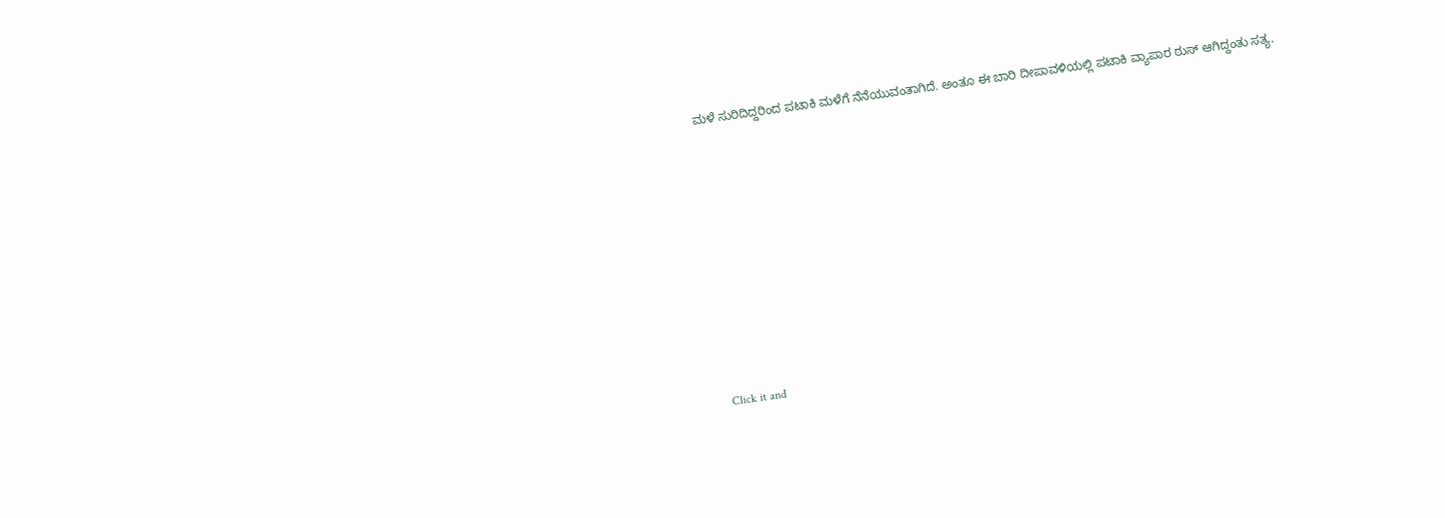ಮಳೆ ಸುರಿದಿದ್ದರಿಂದ ಪಟಾಕಿ ಮಳೆಗೆ ನೆನೆಯುವಂತಾಗಿದೆ. ಅಂತೂ ಈ ಬಾರಿ ದೀಪಾವಳಿಯಲ್ಲಿ ಪಟಾಕಿ ವ್ಯಾಪಾರ ಠುಸ್ ಆಗಿದ್ದಂತು ಸತ್ಯ.












Click it and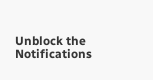Unblock the Notifications